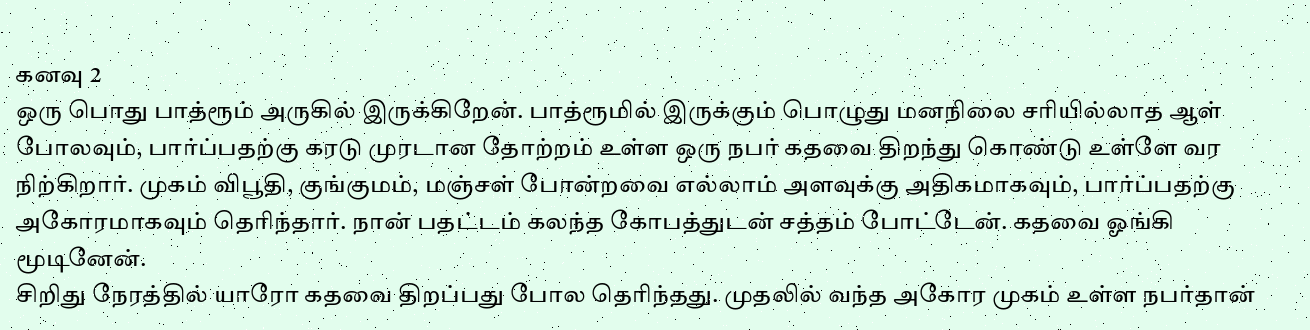கனவு 2
ஒரு பொது பாத்ரூம் அருகில் இருக்கிறேன். பாத்ரூமில் இருக்கும் பொழுது மனநிலை சரியில்லாத ஆள் போலவும், பார்ப்பதற்கு கரடு முரடான தோற்றம் உள்ள ஒரு நபர் கதவை திறந்து கொண்டு உள்ளே வர நிற்கிறார். முகம் விபூதி, குங்குமம், மஞ்சள் போன்றவை எல்லாம் அளவுக்கு அதிகமாகவும், பார்ப்பதற்கு அகோரமாகவும் தெரிந்தார். நான் பதட்டம் கலந்த கோபத்துடன் சத்தம் போட்டேன். கதவை ஓங்கி மூடினேன்.
சிறிது நேரத்தில் யாரோ கதவை திறப்பது போல தெரிந்தது. முதலில் வந்த அகோர முகம் உள்ள நபர்தான்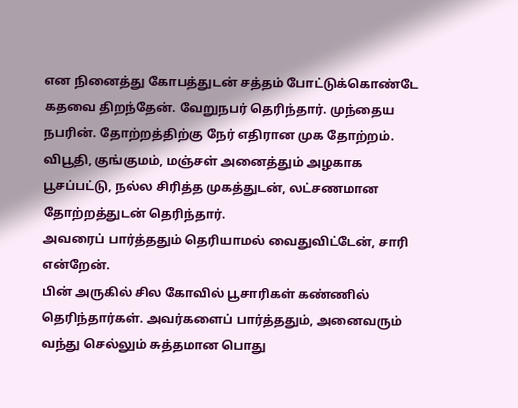என நினைத்து கோபத்துடன் சத்தம் போட்டுக்கொண்டே கதவை திறந்தேன். வேறுநபர் தெரிந்தார். முந்தைய நபரின். தோற்றத்திற்கு நேர் எதிரான முக தோற்றம். விபூதி, குங்குமம், மஞ்சள் அனைத்தும் அழகாக பூசப்பட்டு, நல்ல சிரித்த முகத்துடன், லட்சணமான தோற்றத்துடன் தெரிந்தார்.
அவரைப் பார்த்ததும் தெரியாமல் வைதுவிட்டேன், சாரி என்றேன்.
பின் அருகில் சில கோவில் பூசாரிகள் கண்ணில் தெரிந்தார்கள். அவர்களைப் பார்த்ததும், அனைவரும் வந்து செல்லும் சுத்தமான பொது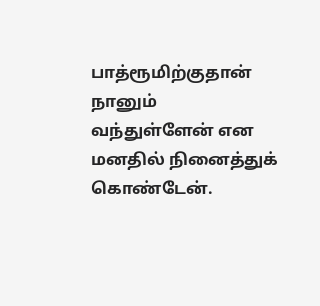பாத்ரூமிற்குதான் நானும் வந்துள்ளேன் என மனதில் நினைத்துக் கொண்டேன்.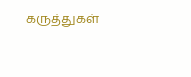கருத்துகள்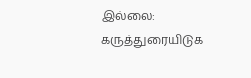இல்லை:
கருத்துரையிடுக